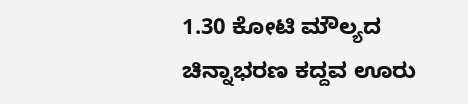1.30 ಕೋಟಿ ಮೌಲ್ಯದ ಚಿನ್ನಾಭರಣ ಕದ್ದವ ಊರು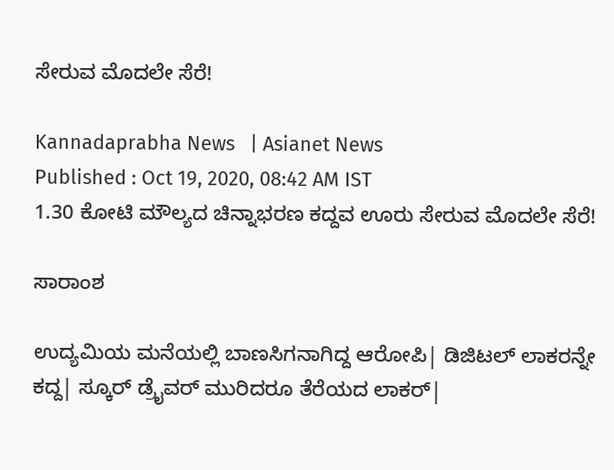ಸೇರುವ ಮೊದಲೇ ಸೆರೆ!

Kannadaprabha News   | Asianet News
Published : Oct 19, 2020, 08:42 AM IST
1.30 ಕೋಟಿ ಮೌಲ್ಯದ ಚಿನ್ನಾಭರಣ ಕದ್ದವ ಊರು ಸೇರುವ ಮೊದಲೇ ಸೆರೆ!

ಸಾರಾಂಶ

ಉದ್ಯಮಿಯ ಮನೆಯಲ್ಲಿ ಬಾಣಸಿಗನಾಗಿದ್ದ ಆರೋಪಿ| ಡಿಜಿಟಲ್‌ ಲಾಕರನ್ನೇ ಕದ್ದ| ಸ್ಕೂರ್‌ ಡ್ರೈವರ್‌ ಮುರಿದರೂ ತೆರೆಯದ ಲಾಕರ್‌|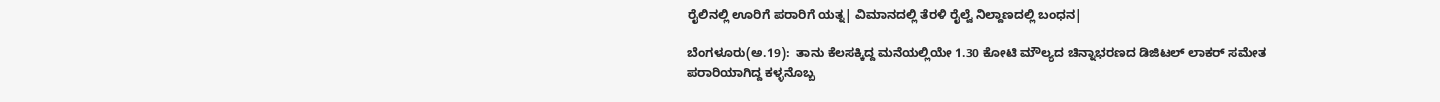ರೈಲಿನಲ್ಲಿ ಊರಿಗೆ ಪರಾರಿಗೆ ಯತ್ನ| ವಿಮಾನದಲ್ಲಿ ತೆರಳಿ ರೈಲ್ವೆ ನಿಲ್ದಾಣದಲ್ಲಿ ಬಂಧನ|

ಬೆಂಗಳೂರು(ಅ.19):  ತಾನು ಕೆಲಸಕ್ಕಿದ್ದ ಮನೆಯಲ್ಲಿಯೇ 1.30 ಕೋಟಿ ಮೌಲ್ಯದ ಚಿನ್ನಾಭರಣದ ಡಿಜಿಟಲ್‌ ಲಾಕರ್‌ ಸಮೇತ ಪರಾರಿಯಾಗಿದ್ದ ಕಳ್ಳನೊಬ್ಬ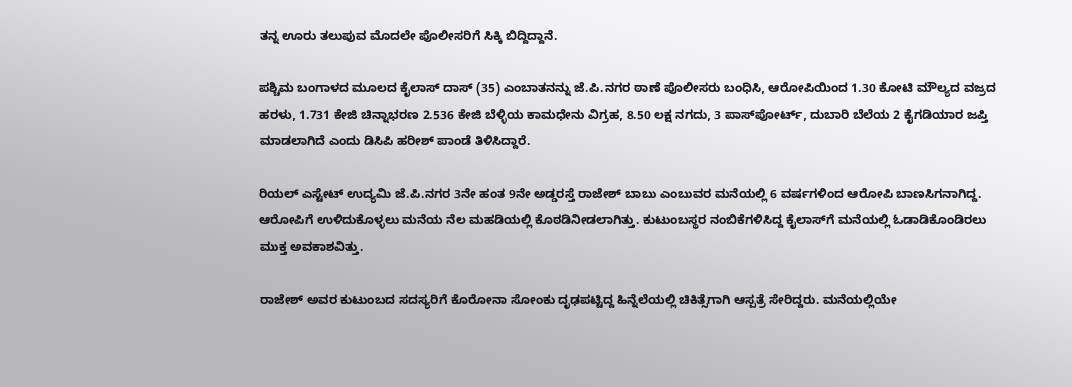ತನ್ನ ಊರು ತಲುಪುವ ಮೊದಲೇ ಪೊಲೀಸರಿಗೆ ಸಿಕ್ಕಿ ಬಿದ್ದಿದ್ದಾನೆ.

ಪಶ್ಚಿಮ ಬಂಗಾಳದ ಮೂಲದ ಕೈಲಾಸ್‌ ದಾಸ್‌ (35) ಎಂಬಾತನನ್ನು ಜೆ.ಪಿ.ನಗರ ಠಾಣೆ ಪೊಲೀಸರು ಬಂಧಿಸಿ, ಆರೋಪಿಯಿಂದ 1.30 ಕೋಟಿ ಮೌಲ್ಯದ ವಜ್ರದ ಹರಳು, 1.731 ಕೇಜಿ ಚಿನ್ನಾಭರಣ 2.536 ಕೇಜಿ ಬೆಳ್ಳಿಯ ಕಾಮಧೇನು ವಿಗ್ರಹ, 8.50 ಲಕ್ಷ ನಗದು, 3 ಪಾಸ್‌ಪೋರ್ಟ್‌, ದುಬಾರಿ ಬೆಲೆಯ 2 ಕೈಗಡಿಯಾರ ಜಪ್ತಿ ಮಾಡಲಾಗಿದೆ ಎಂದು ಡಿಸಿಪಿ ಹರೀಶ್‌ ಪಾಂಡೆ ತಿಳಿಸಿದ್ದಾರೆ.

ರಿಯಲ್‌ ಎಸ್ಟೇಟ್‌ ಉದ್ಯಮಿ ಜೆ.ಪಿ.ನಗರ 3ನೇ ಹಂತ 9ನೇ ಅಡ್ಡರಸ್ತೆ ರಾಜೇಶ್‌ ಬಾಬು ಎಂಬುವರ ಮನೆಯಲ್ಲಿ 6 ವರ್ಷಗಳಿಂದ ಆರೋಪಿ ಬಾಣಸಿಗನಾಗಿದ್ದ. ಆರೋಪಿಗೆ ಉಳಿದುಕೊಳ್ಳಲು ಮನೆಯ ನೆಲ ಮಹಡಿಯಲ್ಲಿ ಕೊಠಡಿನೀಡಲಾಗಿತ್ತು. ಕುಟುಂಬಸ್ಥರ ನಂಬಿಕೆಗಳಿಸಿದ್ದ ಕೈಲಾಸ್‌ಗೆ ಮನೆಯಲ್ಲಿ ಓಡಾಡಿಕೊಂಡಿರಲು ಮುಕ್ತ ಅವಕಾಶವಿತ್ತು.

ರಾಜೇಶ್‌ ಅವರ ಕುಟುಂಬದ ಸದಸ್ಯರಿಗೆ ಕೊರೋನಾ ಸೋಂಕು ದೃಢಪಟ್ಟಿದ್ದ ಹಿನ್ನೆಲೆಯಲ್ಲಿ ಚಿಕಿತ್ಸೆಗಾಗಿ ಆಸ್ಪತ್ರೆ ಸೇರಿದ್ದರು. ಮನೆಯಲ್ಲಿಯೇ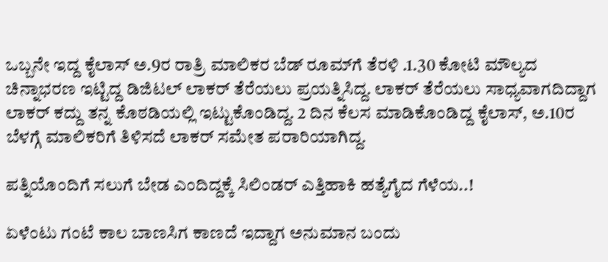ಒಬ್ಬನೇ ಇದ್ದ ಕೈಲಾಸ್‌ ಅ.9ರ ರಾತ್ರಿ ಮಾಲಿಕರ ಬೆಡ್‌ ರೂಮ್‌ಗೆ ತೆರಳಿ .1.30 ಕೋಟಿ ಮೌಲ್ಯದ ಚಿನ್ನಾಭರಣ ಇಟ್ಟಿದ್ದ ಡಿಜಿಟಲ್‌ ಲಾಕರ್‌ ತೆರೆಯಲು ಪ್ರಯತ್ನಿಸಿದ್ದ. ಲಾಕರ್‌ ತೆರೆಯಲು ಸಾಧ್ಯವಾಗದಿದ್ದಾಗ ಲಾಕರ್‌ ಕದ್ದು ತನ್ನ ಕೊಠಡಿಯಲ್ಲಿ ಇಟ್ಟುಕೊಂಡಿದ್ದ. 2 ದಿನ ಕೆಲಸ ಮಾಡಿಕೊಂಡಿದ್ದ ಕೈಲಾಸ್‌, ಅ.10ರ ಬೆಳಗ್ಗೆ ಮಾಲಿಕರಿಗೆ ತಿಳಿಸದೆ ಲಾಕರ್‌ ಸಮೇತ ಪರಾರಿಯಾಗಿದ್ದ.

ಪತ್ನಿಯೊಂದಿಗೆ ಸಲುಗೆ ಬೇಡ ಎಂದಿದ್ದಕ್ಕೆ ಸಿಲಿಂಡರ್‌ ಎತ್ತಿಹಾಕಿ ಹತ್ಯೆಗೈದ ಗೆಳೆಯ..!

ಏಳೆಂಟು ಗಂಟೆ ಕಾಲ ಬಾಣಸಿಗ ಕಾಣದೆ ಇದ್ದಾಗ ಅನುಮಾನ ಬಂದು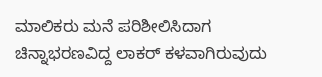ಮಾಲಿಕರು ಮನೆ ಪರಿಶೀಲಿಸಿದಾಗ ಚಿನ್ನಾಭರಣವಿದ್ದ ಲಾಕರ್‌ ಕಳವಾಗಿರುವುದು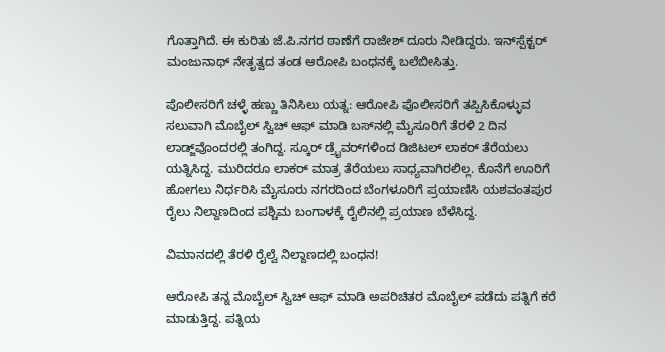ಗೊತ್ತಾಗಿದೆ. ಈ ಕುರಿತು ಜೆ.ಪಿ.ನಗರ ಠಾಣೆಗೆ ರಾಜೇಶ್‌ ದೂರು ನೀಡಿದ್ದರು. ಇನ್‌ಸ್ಪೆಕ್ಟರ್‌ ಮಂಜುನಾಥ್‌ ನೇತೃತ್ವದ ತಂಡ ಆರೋಪಿ ಬಂಧನಕ್ಕೆ ಬಲೆಬೀಸಿತ್ತು.

ಪೊಲೀಸರಿಗೆ ಚಳ್ಳೆ ಹಣ್ಣು ತಿನಿಸಿಲು ಯತ್ನ: ಆರೋಪಿ ಪೊಲೀಸರಿಗೆ ತಪ್ಪಿಸಿಕೊಳ್ಳುವ ಸಲುವಾಗಿ ಮೊಬೈಲ್‌ ಸ್ವಿಚ್‌ ಆಫ್‌ ಮಾಡಿ ಬಸ್‌ನಲ್ಲಿ ಮೈಸೂರಿಗೆ ತೆರಳಿ 2 ದಿನ ಲಾಡ್ಜ್‌ವೊಂದರಲ್ಲಿ ತಂಗಿದ್ದ. ಸ್ಕೂರ್‌ ಡ್ರೈವರ್‌ಗಳಿಂದ ಡಿಜಿಟಲ್‌ ಲಾಕರ್‌ ತೆರೆಯಲು ಯತ್ನಿಸಿದ್ದ. ಮುರಿದರೂ ಲಾಕರ್‌ ಮಾತ್ರ ತೆರೆಯಲು ಸಾಧ್ಯವಾಗಿರಲಿಲ್ಲ. ಕೊನೆಗೆ ಊರಿಗೆ ಹೋಗಲು ನಿರ್ಧರಿಸಿ ಮೈಸೂರು ನಗರದಿಂದ ಬೆಂಗಳೂರಿಗೆ ಪ್ರಯಾಣಿಸಿ ಯಶವಂತಪುರ ರೈಲು ನಿಲ್ದಾಣದಿಂದ ಪಶ್ಚಿಮ ಬಂಗಾಳಕ್ಕೆ ರೈಲಿನಲ್ಲಿ ಪ್ರಯಾಣ ಬೆಳೆಸಿದ್ದ.

ವಿಮಾನದಲ್ಲಿ ತೆರಳಿ ರೈಲ್ವೆ ನಿಲ್ದಾಣದಲ್ಲಿ ಬಂಧನ!

ಆರೋಪಿ ತನ್ನ ಮೊಬೈಲ್‌ ಸ್ವಿಚ್‌ ಆಫ್‌ ಮಾಡಿ ಅಪರಿಚಿತರ ಮೊಬೈಲ್‌ ಪಡೆದು ಪತ್ನಿಗೆ ಕರೆ ಮಾಡುತ್ತಿದ್ದ. ಪತ್ನಿಯ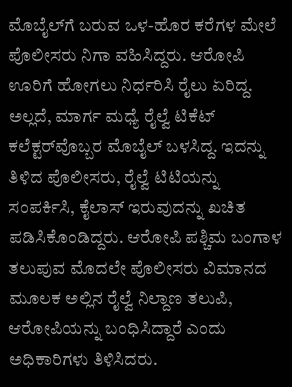ಮೊಬೈಲ್‌ಗೆ ಬರುವ ಒಳ-ಹೊರ ಕರೆಗಳ ಮೇಲೆ ಪೊಲೀಸರು ನಿಗಾ ವಹಿಸಿದ್ದರು. ಆರೋಪಿ ಊರಿಗೆ ಹೋಗಲು ನಿರ್ಧರಿಸಿ ರೈಲು ಏರಿದ್ದ. ಅಲ್ಲದೆ, ಮಾರ್ಗ ಮಧ್ಯೆ ರೈಲ್ವೆ ಟಿಕೆಟ್‌ ಕಲೆಕ್ಟರ್‌ವೊಬ್ಬರ ಮೊಬೈಲ್‌ ಬಳಸಿದ್ದ. ಇದನ್ನು ತಿಳಿದ ಪೊಲೀಸರು, ರೈಲ್ವೆ ಟಿಟಿಯನ್ನು ಸಂಪರ್ಕಿಸಿ, ಕೈಲಾಸ್‌ ಇರುವುದನ್ನು ಖಚಿತ ಪಡಿಸಿಕೊಂಡಿದ್ದರು. ಆರೋಪಿ ಪಶ್ಚಿಮ ಬಂಗಾಳ ತಲುಪುವ ಮೊದಲೇ ಪೊಲೀಸರು ವಿಮಾನದ ಮೂಲಕ ಅಲ್ಲಿನ ರೈಲ್ವೆ ನಿಲ್ದಾಣ ತಲುಪಿ, ಆರೋಪಿಯನ್ನು ಬಂಧಿಸಿದ್ದಾರೆ ಎಂದು ಅಧಿಕಾರಿಗಳು ತಿಳಿಸಿದರು.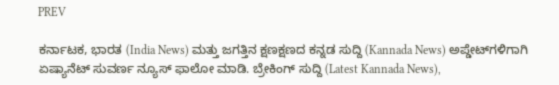PREV

ಕರ್ನಾಟಕ, ಭಾರತ (India News) ಮತ್ತು ಜಗತ್ತಿನ ಕ್ಷಣಕ್ಷಣದ ಕನ್ನಡ ಸುದ್ದಿ (Kannada News) ಅಪ್ಡೇಟ್‌ಗಳಿಗಾಗಿ ಏಷ್ಯಾನೆಟ್ ಸುವರ್ಣ ನ್ಯೂಸ್‌ ಫಾಲೋ ಮಾಡಿ. ಬ್ರೇಕಿಂಗ್ ಸುದ್ದಿ (Latest Kannada News),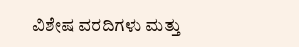ವಿಶೇಷ ವರದಿಗಳು ಮತ್ತು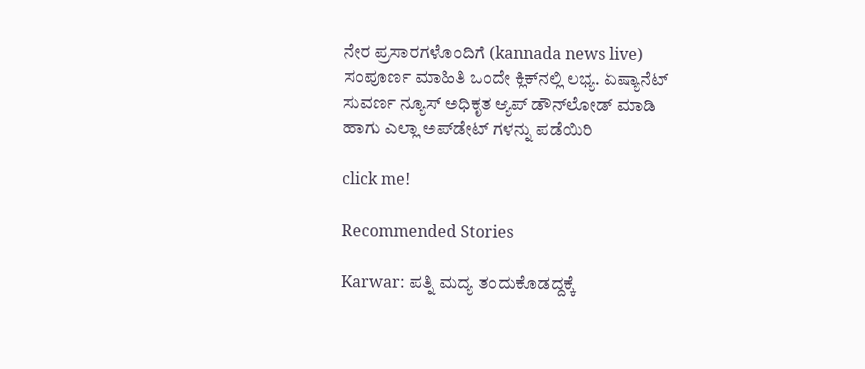ನೇರ ಪ್ರಸಾರಗಳೊಂದಿಗೆ (kannada news live) ಸಂಪೂರ್ಣ ಮಾಹಿತಿ ಒಂದೇ ಕ್ಲಿಕ್‌ನಲ್ಲಿ ಲಭ್ಯ. ಏಷ್ಯಾನೆಟ್ ಸುವರ್ಣ ನ್ಯೂಸ್ ಅಧಿಕೃತ ಆ್ಯಪ್ ಡೌನ್‌ಲೋಡ್ ಮಾಡಿ ಹಾಗು ಎಲ್ಲಾ ಅಪ್‌ಡೇಟ್ ಗಳನ್ನು ಪಡೆಯಿರಿ

click me!

Recommended Stories

Karwar: ಪತ್ನಿ ಮದ್ಯ ತಂದುಕೊಡದ್ದಕ್ಕೆ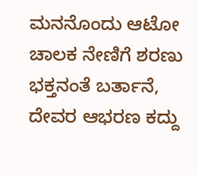ಮನನೊಂದು ಆಟೋ ಚಾಲಕ ನೇಣಿಗೆ ಶರಣು
ಭಕ್ತನಂತೆ ಬರ್ತಾನೆ, ದೇವರ ಆಭರಣ ಕದ್ದು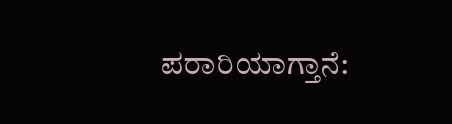ಪರಾರಿಯಾಗ್ತಾನೆ: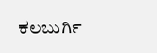ಕಲಬುರ್ಗಿ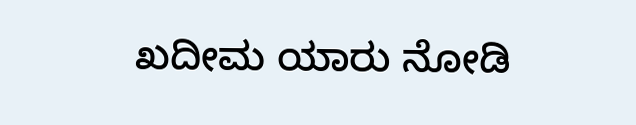ಖದೀಮ ಯಾರು ನೋಡಿ